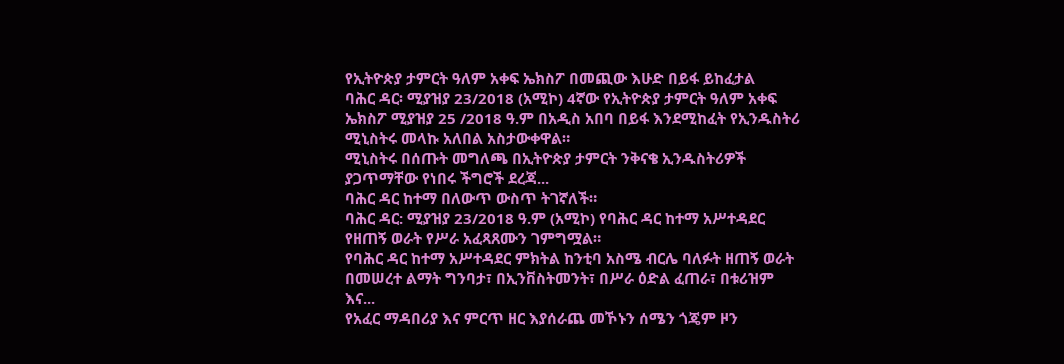የኢትዮጵያ ታምርት ዓለም አቀፍ ኤክስፖ በመጪው እሁድ በይፋ ይከፈታል
ባሕር ዳር፡ ሚያዝያ 23/2018 (አሚኮ) 4ኛው የኢትዮጵያ ታምርት ዓለም አቀፍ ኤክስፖ ሚያዝያ 25 /2018 ዓ.ም በአዲስ አበባ በይፋ እንደሚከፈት የኢንዱስትሪ ሚኒስትሩ መላኩ አለበል አስታውቀዋል።
ሚኒስትሩ በሰጡት መግለጫ በኢትዮጵያ ታምርት ንቅናቄ ኢንዱስትሪዎች ያጋጥማቸው የነበሩ ችግሮች ደረጃ...
ባሕር ዳር ከተማ በለውጥ ውስጥ ትገኛለች።
ባሕር ዳር: ሚያዝያ 23/2018 ዓ.ም (አሚኮ) የባሕር ዳር ከተማ አሥተዳደር የዘጠኝ ወራት የሥራ አፈጻጸሙን ገምግሟል።
የባሕር ዳር ከተማ አሥተዳደር ምክትል ከንቲባ አስሜ ብርሌ ባለፉት ዘጠኝ ወራት በመሠረተ ልማት ግንባታ፣ በኢንቨስትመንት፣ በሥራ ዕድል ፈጠራ፣ በቱሪዝም እና...
የአፈር ማዳበሪያ እና ምርጥ ዘር እያሰራጨ መኾኑን ሰሜን ጎጄም ዞን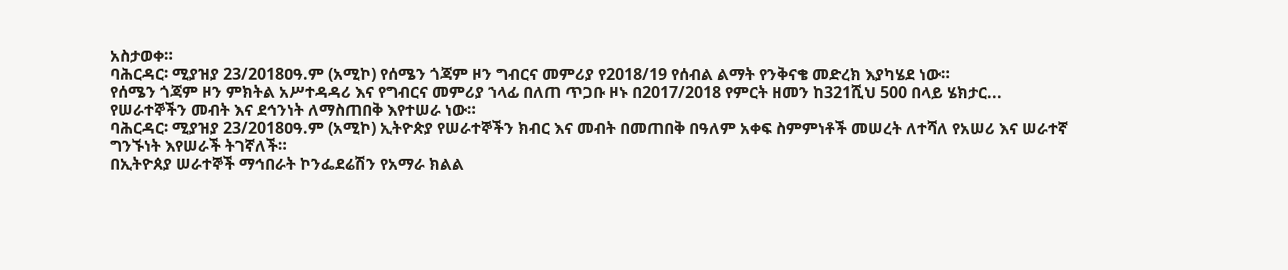አስታወቀ።
ባሕርዳር፡ ሚያዝያ 23/2018ዐዓ.ም (አሚኮ) የሰሜን ጎጃም ዞን ግብርና መምሪያ የ2018/19 የሰብል ልማት የንቅናቄ መድረክ እያካሄደ ነው።
የሰሜን ጎጃም ዞን ምክትል አሥተዳዳሪ እና የግብርና መምሪያ ኀላፊ በለጠ ጥጋቡ ዞኑ በ2017/2018 የምርት ዘመን ከ321ሺህ 500 በላይ ሄክታር...
የሠራተኞችን መብት እና ደኅንነት ለማስጠበቅ እየተሠራ ነው።
ባሕርዳር፡ ሚያዝያ 23/2018ዐዓ.ም (አሚኮ) ኢትዮጵያ የሠራተኞችን ክብር እና መብት በመጠበቅ በዓለም አቀፍ ስምምነቶች መሠረት ለተሻለ የአሠሪ እና ሠራተኛ ግንኙነት እየሠራች ትገኛለች።
በኢትዮጰያ ሠራተኞች ማኅበራት ኮንፌደሬሽን የአማራ ክልል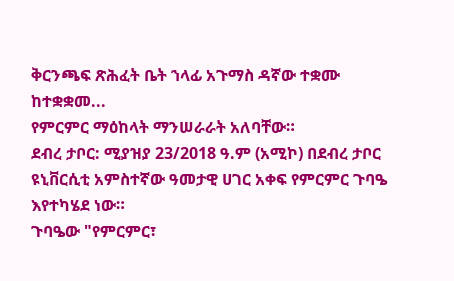ቅርንጫፍ ጽሕፈት ቤት ኀላፊ አጉማስ ዳኛው ተቋሙ ከተቋቋመ...
የምርምር ማዕከላት ማንሠራራት አለባቸው።
ደብረ ታቦር: ሚያዝያ 23/2018 ዓ.ም (አሚኮ) በደብረ ታቦር ዩኒቨርሲቲ አምስተኛው ዓመታዊ ሀገር አቀፍ የምርምር ጉባዔ እየተካሄደ ነው።
ጉባዔው "የምርምር፣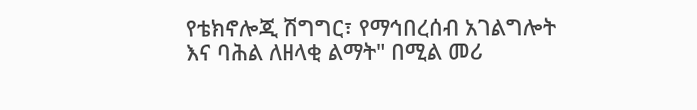የቴክኖሎጂ ሽግግር፣ የማኅበረሰብ አገልግሎት እና ባሕል ለዘላቂ ልማት" በሚል መሪ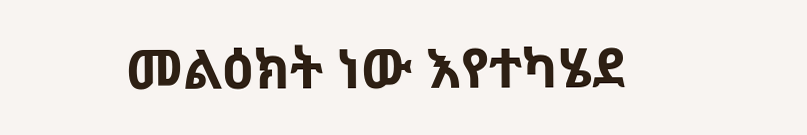መልዕክት ነው እየተካሄደ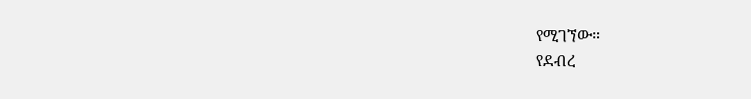የሚገኘው።
የደብረ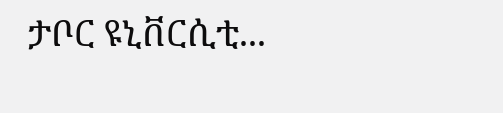ታቦር ዩኒቨርሲቲ...